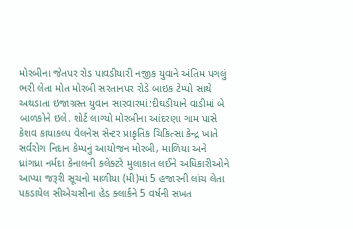મોરબીના જેતપર રોડ પાવડીયારી નજીક યુવાને અંતિમ પગલું ભરી લેતા મોત મોરબી સરતાનપર રોડે બાઇક ટેમ્પો સાથે અથડાતા ઇજાગ્રસ્ત યુવાન સારવારમાં:દીઘડીયાને વાડીમાં બે બાળકોને ઇલે. શોર્ટ લાગ્યો મોરબીના આંદરણા ગામ પાસે કેશવ કાયાકલ્પ વેલનેસ સેન્ટર પ્રાકૃતિક ચિકિત્સા કેન્દ્ર ખાતે સર્વરોગ નિદાન કેમ્પનું આયોજન મોરબી, માળિયા અને ધ્રાંગધ્રા નર્મદા કેનાલની કલેક્ટરે મુલાકાત લઈને અધિકારીઓને આપ્યા જરૂરી સૂચનો માળીયા (મી)માં 5 હજારની લાંચ લેતા પકડાયેલ સીએચસીના હેડ ક્લાર્કને 5 વર્ષની સખત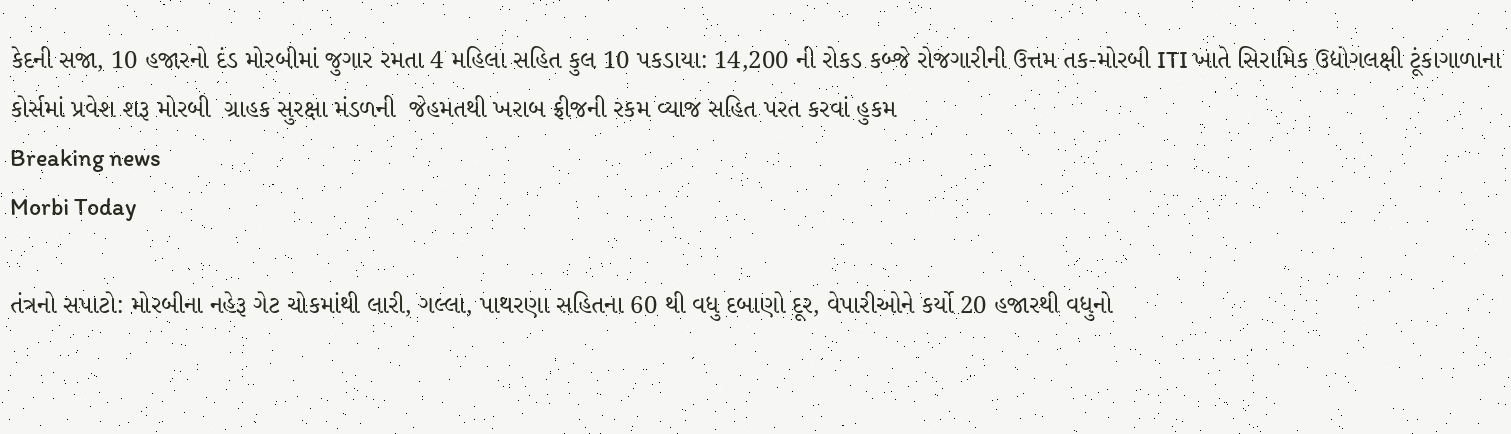કેદની સજા, 10 હજારનો દંડ મોરબીમાં જુગાર રમતા 4 મહિલા સહિત કુલ 10 પકડાયા: 14,200 ની રોકડ કબ્જે રોજગારીની ઉત્તમ તક-મોરબી ITI ખાતે સિરામિક ઉદ્યોગલક્ષી ટૂંકાગાળાના કોર્સમાં પ્રવેશ શરૂ મોરબી  ગ્રાહક સુરક્ષા મંડળની  જેહમતથી ખરાબ ફ્રીજની રકમ વ્યાજ સહિત પરત કરવાં હુકમ
Breaking news
Morbi Today

તંત્રનો સપાટો: મોરબીના નહેરૂ ગેટ ચોકમાંથી લારી, ગલ્લા, પાથરણા સહિતના 60 થી વધુ દબાણો દૂર, વેપારીઓને કર્યો 20 હજારથી વધુનો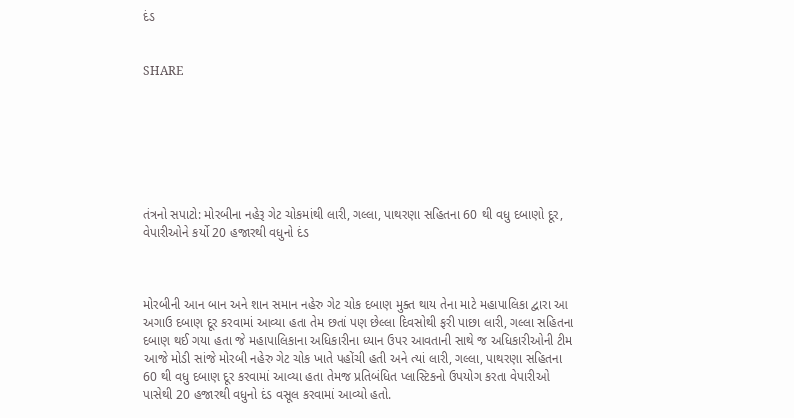દંડ


SHARE







તંત્રનો સપાટો: મોરબીના નહેરૂ ગેટ ચોકમાંથી લારી, ગલ્લા, પાથરણા સહિતના 60 થી વધુ દબાણો દૂર, વેપારીઓને કર્યો 20 હજારથી વધુનો દંડ



મોરબીની આન બાન અને શાન સમાન નહેરુ ગેટ ચોક દબાણ મુક્ત થાય તેના માટે મહાપાલિકા દ્વારા આ અગાઉ દબાણ દૂર કરવામાં આવ્યા હતા તેમ છતાં પણ છેલ્લા દિવસોથી ફરી પાછા લારી, ગલ્લા સહિતના દબાણ થઈ ગયા હતા જે મહાપાલિકાના અધિકારીના ધ્યાન ઉપર આવતાની સાથે જ અધિકારીઓની ટીમ આજે મોડી સાંજે મોરબી નહેરુ ગેટ ચોક ખાતે પહોંચી હતી અને ત્યાં લારી, ગલ્લા, પાથરણા સહિતના 60 થી વધુ દબાણ દૂર કરવામાં આવ્યા હતા તેમજ પ્રતિબંધિત પ્લાસ્ટિકનો ઉપયોગ કરતા વેપારીઓ પાસેથી 20 હજારથી વધુનો દંડ વસૂલ કરવામાં આવ્યો હતો.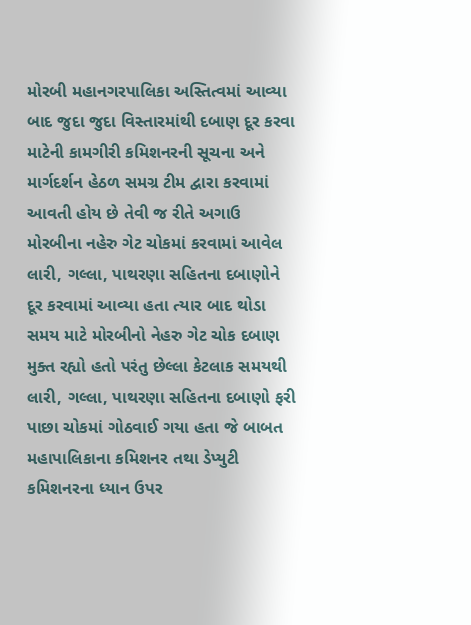મોરબી મહાનગરપાલિકા અસ્તિત્વમાં આવ્યા બાદ જુદા જુદા વિસ્તારમાંથી દબાણ દૂર કરવા માટેની કામગીરી કમિશનરની સૂચના અને માર્ગદર્શન હેઠળ સમગ્ર ટીમ દ્વારા કરવામાં આવતી હોય છે તેવી જ રીતે અગાઉ મોરબીના નહેરુ ગેટ ચોકમાં કરવામાં આવેલ લારી, ગલ્લા, પાથરણા સહિતના દબાણોને દૂર કરવામાં આવ્યા હતા ત્યાર બાદ થોડા સમય માટે મોરબીનો નેહરુ ગેટ ચોક દબાણ મુક્ત રહ્યો હતો પરંતુ છેલ્લા કેટલાક સમયથી લારી, ગલ્લા, પાથરણા સહિતના દબાણો ફરી પાછા ચોકમાં ગોઠવાઈ ગયા હતા જે બાબત મહાપાલિકાના કમિશનર તથા ડેપ્યુટી કમિશનરના ધ્યાન ઉપર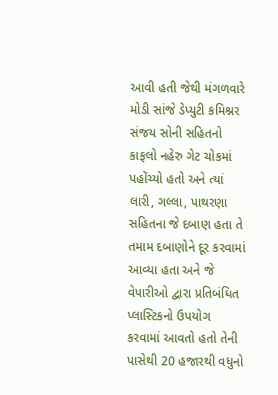આવી હતી જેથી મંગળવારે મોડી સાંજે ડેપ્યુટી કમિશ્નર સંજય સોની સહિતનો કાફલો નહેરુ ગેટ ચોકમાં પહોંચ્યો હતો અને ત્યાં લારી, ગલ્લા, પાથરણા સહિતના જે દબાણ હતા તે તમામ દબાણોને દૂર કરવામાં આવ્યા હતા અને જે વેપારીઓ દ્વારા પ્રતિબંધિત પ્લાસ્ટિકનો ઉપયોગ કરવામાં આવતો હતો તેની પાસેથી 20 હજારથી વધુનો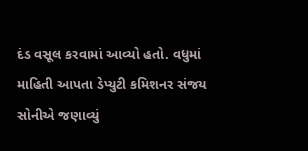દંડ વસૂલ કરવામાં આવ્યો હતો. વધુમાં માહિતી આપતા ડેપ્યુટી કમિશનર સંજય સોનીએ જણાવ્યું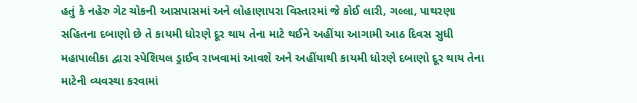હતું કે નહેરુ ગેટ ચોકની આસપાસમાં અને લોહાણાપરા વિસ્તારમાં જે કોઈ લારી, ગલ્લા, પાથરણા સહિતના દબાણો છે તે કાયમી ધોરણે દૂર થાય તેના માટે થઈને અહીંયા આગામી આઠ દિવસ સુધી મહાપાલીકા દ્વારા સ્પેશિયલ ડ્રાઈવ રાખવામાં આવશે અને અહીંયાથી કાયમી ધોરણે દબાણો દૂર થાય તેના માટેની વ્યવસ્થા કરવામાં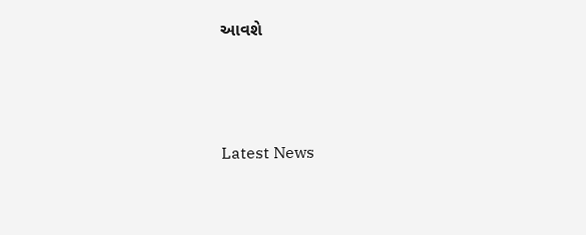આવશે






Latest News